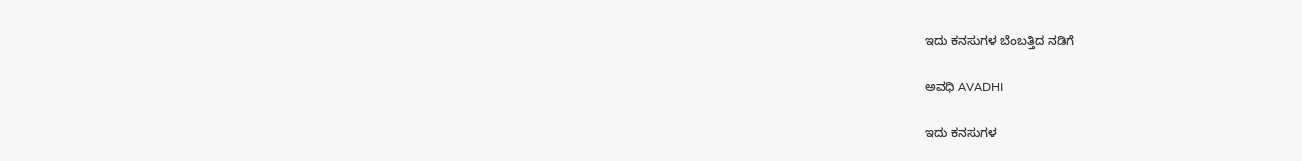ಇದು ಕನಸುಗಳ ಬೆಂಬತ್ತಿದ ನಡಿಗೆ‍

ಅವಧಿ AVADHI

ಇದು ಕನಸುಗಳ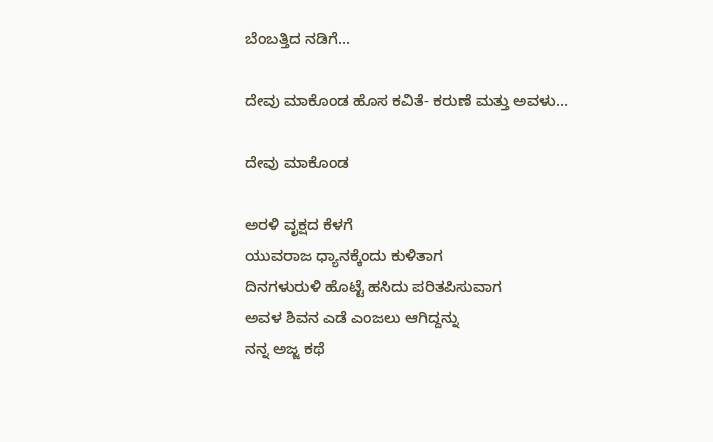ಬೆಂಬತ್ತಿದ ನಡಿಗೆ...

ದೇವು ಮಾಕೊಂಡ ಹೊಸ ಕವಿತೆ- ಕರುಣೆ ಮತ್ತು ಅವಳು…

ದೇವು ಮಾಕೊಂಡ

ಅರಳಿ ವೃಕ್ಷದ ಕೆಳಗೆ
ಯುವರಾಜ ಧ್ಯಾನಕ್ಕೆಂದು ಕುಳಿತಾಗ
ದಿನಗಳುರುಳಿ ಹೊಟ್ಟೆ ಹಸಿದು ಪರಿತಪಿಸುವಾಗ
ಅವಳ ಶಿವನ ಎಡೆ ಎಂಜಲು ಆಗಿದ್ದನ್ನು
ನನ್ನ ಅಜ್ಜ ಕಥೆ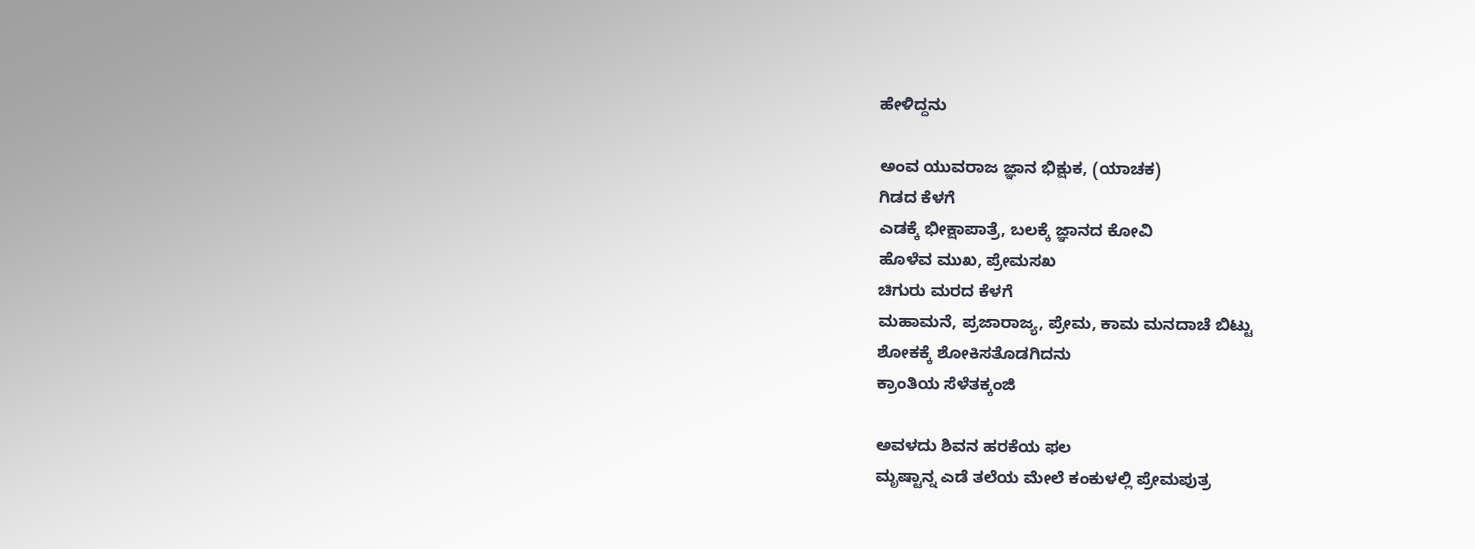ಹೇಳಿದ್ದನು

ಅಂವ ಯುವರಾಜ ಜ್ಞಾನ ಭಿಕ್ಷುಕ, (ಯಾಚಕ)
ಗಿಡದ ಕೆಳಗೆ
ಎಡಕ್ಕೆ ಭೀಕ್ಷಾಪಾತ್ರೆ, ಬಲಕ್ಕೆ ಜ್ಞಾನದ ಕೋವಿ
ಹೊಳೆವ ಮುಖ, ಪ್ರೇಮಸಖ
ಚಿಗುರು ಮರದ ಕೆಳಗೆ
ಮಹಾಮನೆ, ಪ್ರಜಾರಾಜ್ಯ, ಪ್ರೇಮ, ಕಾಮ ಮನದಾಚೆ ಬಿಟ್ಟು
ಶೋಕಕ್ಕೆ ಶೋಕಿಸತೊಡಗಿದನು
ಕ್ರಾಂತಿಯ ಸೆಳೆತಕ್ಕಂಜಿ

ಅವಳದು ಶಿವನ ಹರಕೆಯ ಫಲ
ಮೃಷ್ಟಾನ್ನ ಎಡೆ ತಲೆಯ ಮೇಲೆ ಕಂಕುಳಲ್ಲಿ ಪ್ರೇಮಪುತ್ರ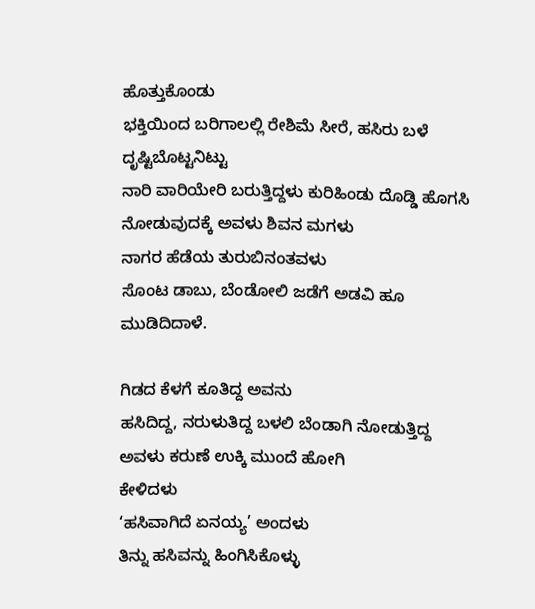ಹೊತ್ತುಕೊಂಡು
ಭಕ್ತಿಯಿಂದ ಬರಿಗಾಲಲ್ಲಿ ರೇಶಿಮೆ ಸೀರೆ, ಹಸಿರು ಬಳೆ ದೃಷ್ಟಿಬೊಟ್ಟನಿಟ್ಟು
ನಾರಿ ವಾರಿಯೇರಿ ಬರುತ್ತಿದ್ದಳು ಕುರಿಹಿಂಡು ದೊಡ್ಡಿ ಹೊಗಸಿ
ನೋಡುವುದಕ್ಕೆ ಅವಳು ಶಿವನ ಮಗಳು
ನಾಗರ ಹೆಡೆಯ ತುರುಬಿನಂತವಳು
ಸೊಂಟ ಡಾಬು, ಬೆಂಡೋಲಿ ಜಡೆಗೆ ಅಡವಿ ಹೂ ಮುಡಿದಿದಾಳೆ.

ಗಿಡದ ಕೆಳಗೆ ಕೂತಿದ್ದ ಅವನು
ಹಸಿದಿದ್ದ, ನರುಳುತಿದ್ದ ಬಳಲಿ ಬೆಂಡಾಗಿ ನೋಡುತ್ತಿದ್ದ
ಅವಳು ಕರುಣೆ ಉಕ್ಕಿ ಮುಂದೆ ಹೋಗಿ
ಕೇಳಿದಳು
‘ಹಸಿವಾಗಿದೆ ಏನಯ್ಯ’ ಅಂದಳು
ತಿನ್ನು ಹಸಿವನ್ನು ಹಿಂಗಿಸಿಕೊಳ್ಳು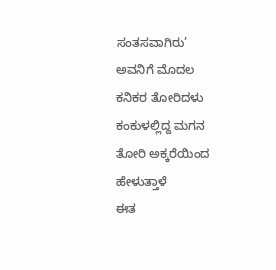ಸಂತಸವಾಗಿರು’
ಅವನಿಗೆ ಮೊದಲ ಕನಿಕರ ತೋರಿದಳು
ಕಂಕುಳಲ್ಲಿದ್ದ ಮಗನ ತೋರಿ ಅಕ್ಕರೆಯಿಂದ ಹೇಳುತ್ತಾಳೆ
ಈತ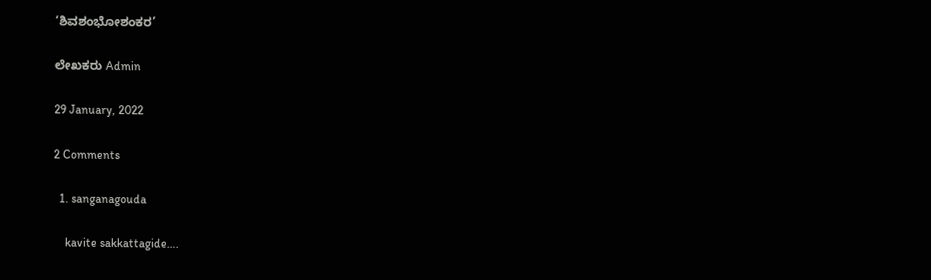‘ಶಿವಶಂಭೋಶಂಕರ’

ಲೇಖಕರು Admin

29 January, 2022

2 Comments

  1. sanganagouda

    kavite sakkattagide….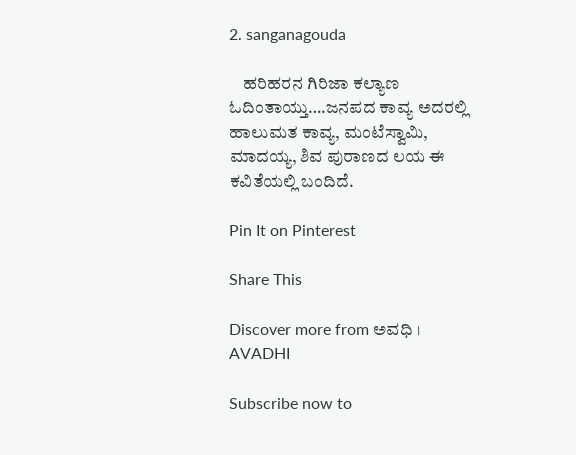2. sanganagouda

    ಹರಿಹರನ ಗಿರಿಜಾ ಕಲ್ಯಾಣ ಓದಿಂತಾಯ್ತು….ಜನಪದ ಕಾವ್ಯ ಅದರಲ್ಲಿ ಹಾಲುಮತ ಕಾವ್ಯ, ಮಂಟೆಸ್ವಾಮಿ, ಮಾದಯ್ಯ, ಶಿವ ಪುರಾಣದ ಲಯ ಈ ಕವಿತೆಯಲ್ಲಿ ಬಂದಿದೆ.

Pin It on Pinterest

Share This

Discover more from ಅವಧಿ । AVADHI

Subscribe now to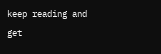keep reading and get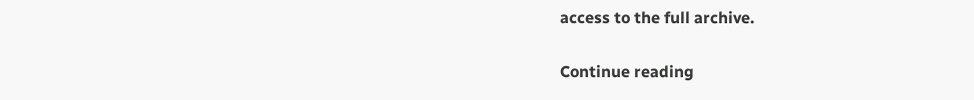access to the full archive.

Continue reading